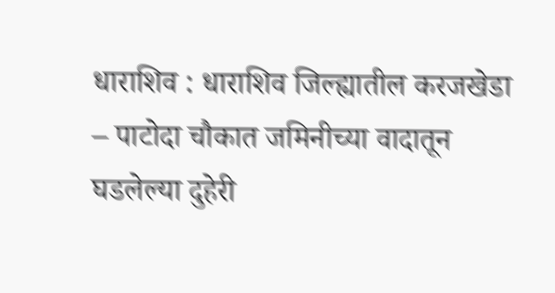धाराशिव : धाराशिव जिल्ह्यातील करजखेडा – पाटोदा चौकात जमिनीच्या वादातून घडलेल्या दुहेरी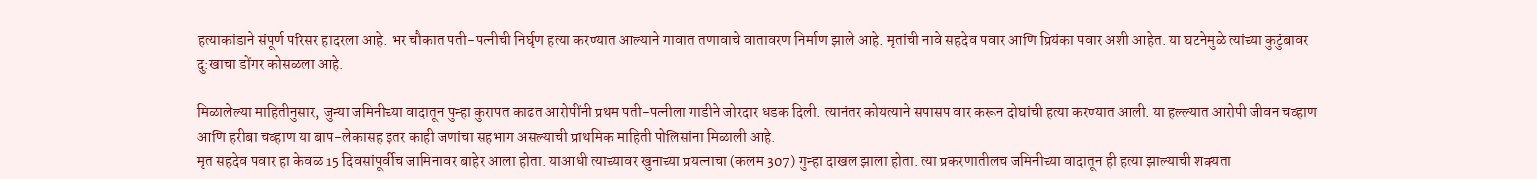हत्याकांडाने संपूर्ण परिसर हादरला आहे. भर चौकात पती-पत्नीची निर्घृण हत्या करण्यात आल्याने गावात तणावाचे वातावरण निर्माण झाले आहे. मृतांची नावे सहदेव पवार आणि प्रियंका पवार अशी आहेत. या घटनेमुळे त्यांच्या कुटुंबावर दु:खाचा डोंगर कोसळला आहे.

मिळालेल्या माहितीनुसार, जुन्या जमिनीच्या वादातून पुन्हा कुरापत काढत आरोपींनी प्रथम पती-पत्नीला गाडीने जोरदार धडक दिली. त्यानंतर कोयत्याने सपासप वार करून दोघांची हत्या करण्यात आली. या हल्ल्यात आरोपी जीवन चव्हाण आणि हरीबा चव्हाण या बाप-लेकासह इतर काही जणांचा सहभाग असल्याची प्राथमिक माहिती पोलिसांना मिळाली आहे.
मृत सहदेव पवार हा केवळ 15 दिवसांपूर्वीच जामिनावर बाहेर आला होता. याआधी त्याच्यावर खुनाच्या प्रयत्नाचा (कलम 307) गुन्हा दाखल झाला होता. त्या प्रकरणातीलच जमिनीच्या वादातून ही हत्या झाल्याची शक्यता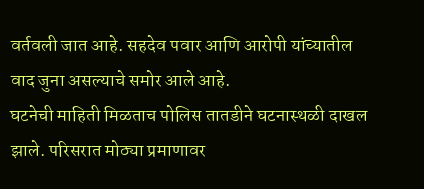वर्तवली जात आहे. सहदेव पवार आणि आरोपी यांच्यातील वाद जुना असल्याचे समोर आले आहे.
घटनेची माहिती मिळताच पोलिस तातडीने घटनास्थळी दाखल झाले. परिसरात मोठ्या प्रमाणावर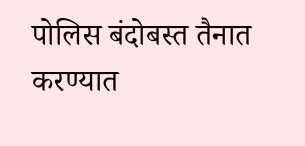पोलिस बंदोबस्त तैनात करण्यात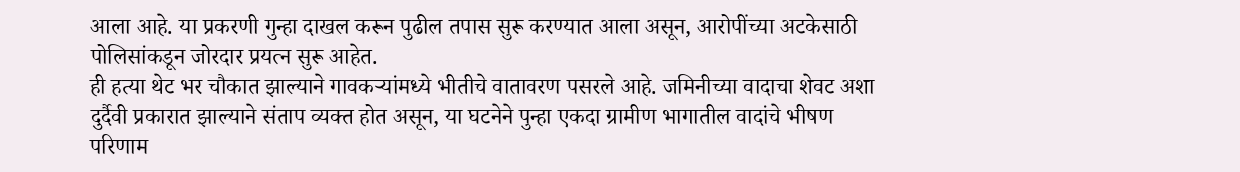आला आहे. या प्रकरणी गुन्हा दाखल करून पुढील तपास सुरू करण्यात आला असून, आरोपींच्या अटकेसाठी पोलिसांकडून जोरदार प्रयत्न सुरू आहेत.
ही हत्या थेट भर चौकात झाल्याने गावकऱ्यांमध्ये भीतीचे वातावरण पसरले आहे. जमिनीच्या वादाचा शेवट अशा दुर्दैवी प्रकारात झाल्याने संताप व्यक्त होत असून, या घटनेने पुन्हा एकदा ग्रामीण भागातील वादांचे भीषण परिणाम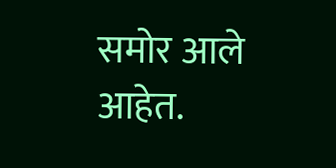समोर आले आहेत.